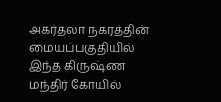அகர்தலா நகரத்தின் மையப்பகுதியில் இந்த கிருஷ்ண மந்திர் கோயில்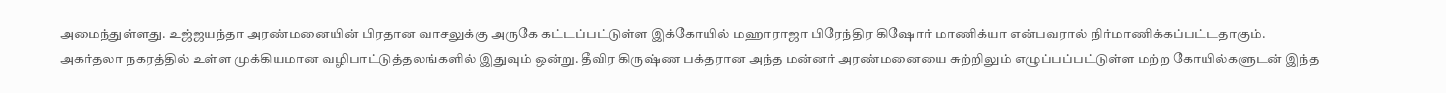அமைந்துள்ளது. உஜ்ஜயந்தா அரண்மனையின் பிரதான வாசலுக்கு அருகே கட்டப்பட்டுள்ள இக்கோயில் மஹாராஜா பிரேந்திர கிஷோர் மாணிக்யா என்பவரால் நிர்மாணிக்கப்பட்டதாகும்.
அகர்தலா நகரத்தில் உள்ள முக்கியமான வழிபாட்டுத்தலங்களில் இதுவும் ஒன்று. தீவிர கிருஷ்ண பக்தரான அந்த மன்னர் அரண்மனையை சுற்றிலும் எழுப்பப்பட்டுள்ள மற்ற கோயில்களுடன் இந்த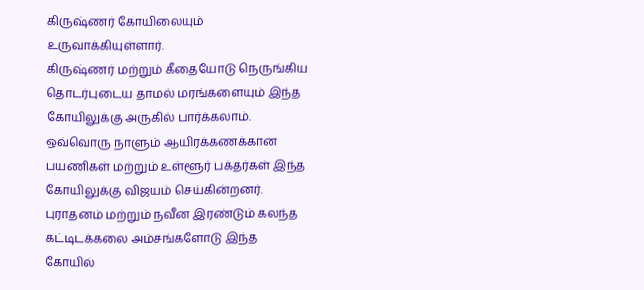கிருஷ்ணர் கோயிலையும் உருவாக்கியுள்ளார்.
கிருஷ்ணர் மற்றும் கீதையோடு நெருங்கிய தொடர்புடைய தாமல் மரங்களையும் இந்த கோயிலுக்கு அருகில் பார்க்கலாம்.
ஒவ்வொரு நாளும் ஆயிரக்கணக்கான பயணிகள் மற்றும் உள்ளூர் பக்தர்கள் இந்த கோயிலுக்கு விஜயம் செய்கின்றனர். புராதனம் மற்றும் நவீன இரண்டும் கலந்த கட்டிடக்கலை அம்சங்களோடு இந்த கோயில்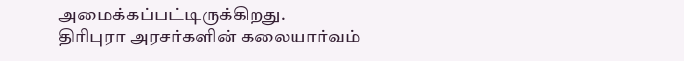அமைக்கப்பட்டிருக்கிறது.
திரிபுரா அரசர்களின் கலையார்வம்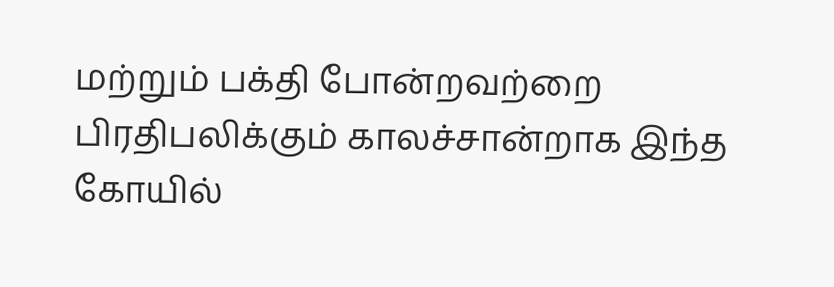மற்றும் பக்தி போன்றவற்றை பிரதிபலிக்கும் காலச்சான்றாக இந்த கோயில்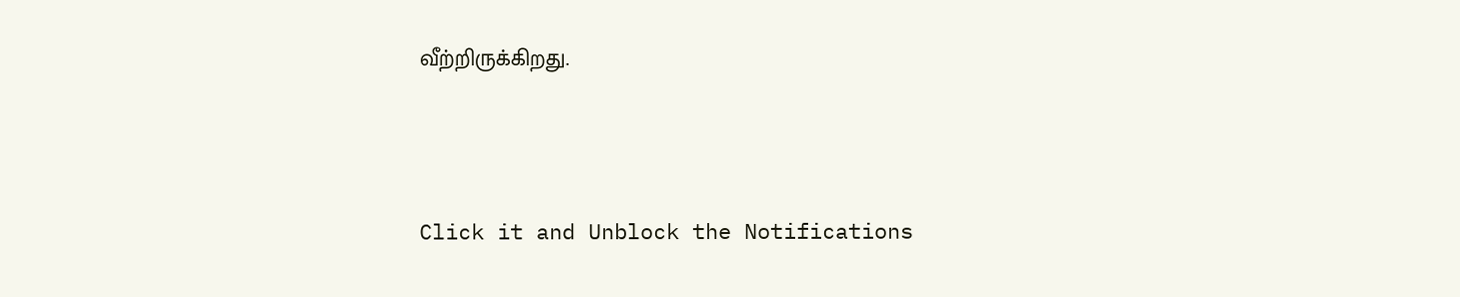வீற்றிருக்கிறது.



Click it and Unblock the Notifications